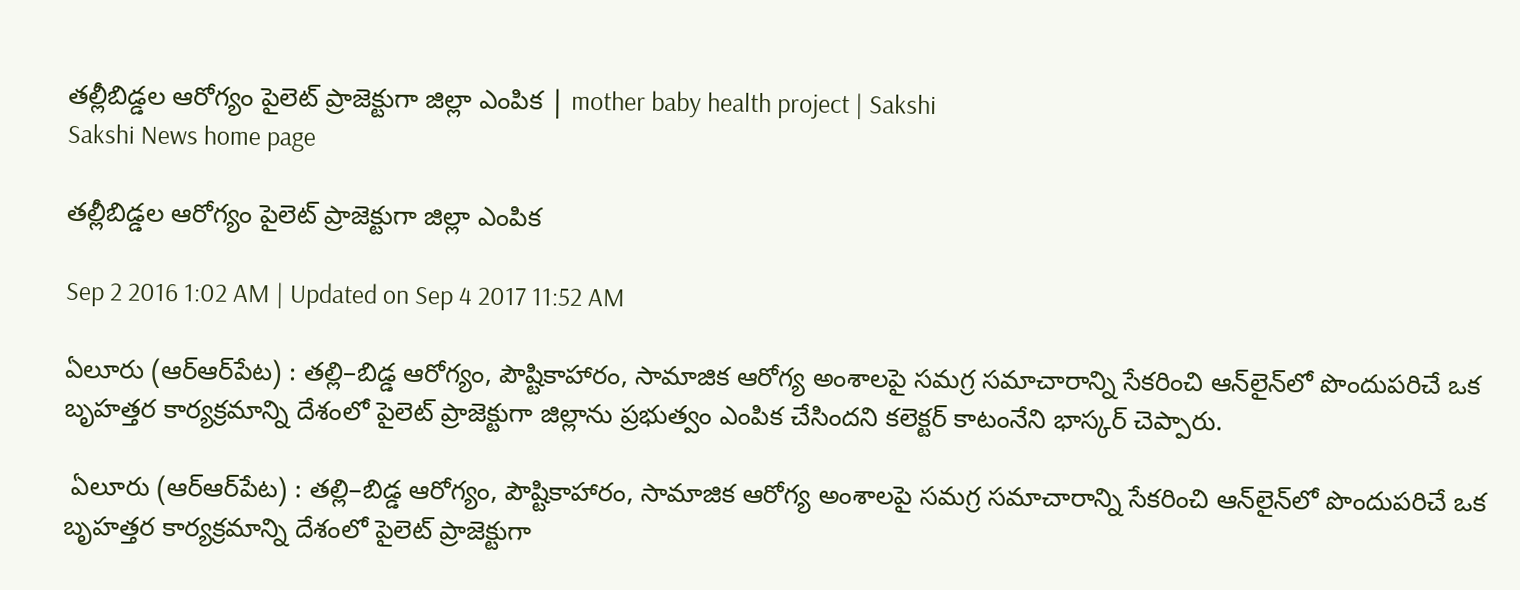తల్లీబిడ్డల ఆరోగ్యం పైలెట్‌ ప్రాజెక్టుగా జిల్లా ఎంపిక | mother baby health project | Sakshi
Sakshi News home page

తల్లీబిడ్డల ఆరోగ్యం పైలెట్‌ ప్రాజెక్టుగా జిల్లా ఎంపిక

Sep 2 2016 1:02 AM | Updated on Sep 4 2017 11:52 AM

ఏలూరు (ఆర్‌ఆర్‌పేట) : తల్లి–బిడ్డ ఆరోగ్యం, పౌష్టికాహారం, సామాజిక ఆరోగ్య అంశాలపై సమగ్ర సమాచారాన్ని సేకరించి ఆన్‌లైన్‌లో పొందుపరిచే ఒక బృహత్తర కార్యక్రమాన్ని దేశంలో పైలెట్‌ ప్రాజెక్టుగా జిల్లాను ప్రభుత్వం ఎంపిక చేసిందని కలెక్టర్‌ కాటంనేని భాస్కర్‌ చెప్పారు.

 ఏలూరు (ఆర్‌ఆర్‌పేట) : తల్లి–బిడ్డ ఆరోగ్యం, పౌష్టికాహారం, సామాజిక ఆరోగ్య అంశాలపై సమగ్ర సమాచారాన్ని సేకరించి ఆన్‌లైన్‌లో పొందుపరిచే ఒక బృహత్తర కార్యక్రమాన్ని దేశంలో పైలెట్‌ ప్రాజెక్టుగా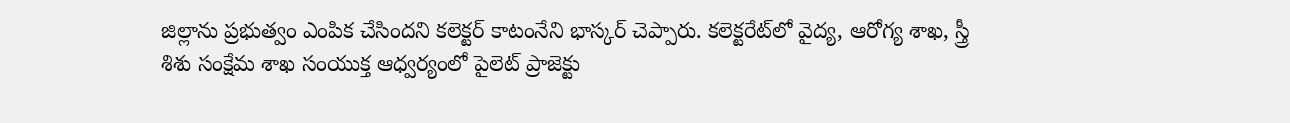జిల్లాను ప్రభుత్వం ఎంపిక చేసిందని కలెక్టర్‌ కాటంనేని భాస్కర్‌ చెప్పారు. కలెక్టరేట్‌లో వైద్య, ఆరోగ్య శాఖ, స్త్రీ శిశు సంక్షేమ శాఖ సంయుక్త ఆధ్వర్యంలో పైలెట్‌ ప్రాజెక్టు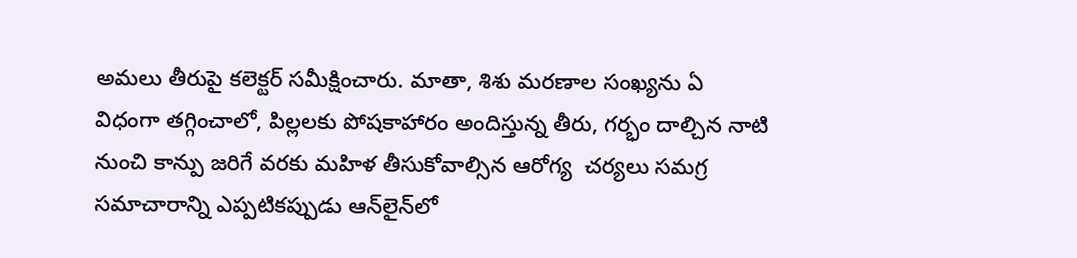అమలు తీరుపై కలెక్టర్‌ సమీక్షించారు. మాతా, శిశు మరణాల సంఖ్యను ఏ విధంగా తగ్గించాలో, పిల్లలకు పోషకాహారం అందిస్తున్న తీరు, గర్భం దాల్చిన నాటి నుంచి కాన్పు జరిగే వరకు మహిళ తీసుకోవాల్సిన ఆరోగ్య  చర్యలు సమగ్ర సమాచారాన్ని ఎప్పటికప్పుడు ఆన్‌లైన్‌లో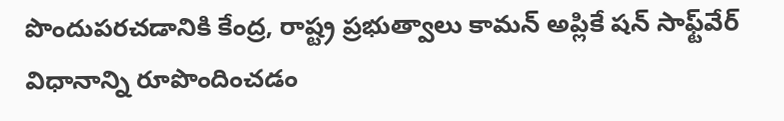పొందుపరచడానికి కేంద్ర, రాష్ట్ర ప్రభుత్వాలు కామన్‌ అప్లికే షన్‌ సాఫ్ట్‌వేర్‌ విధానాన్ని రూపొందించడం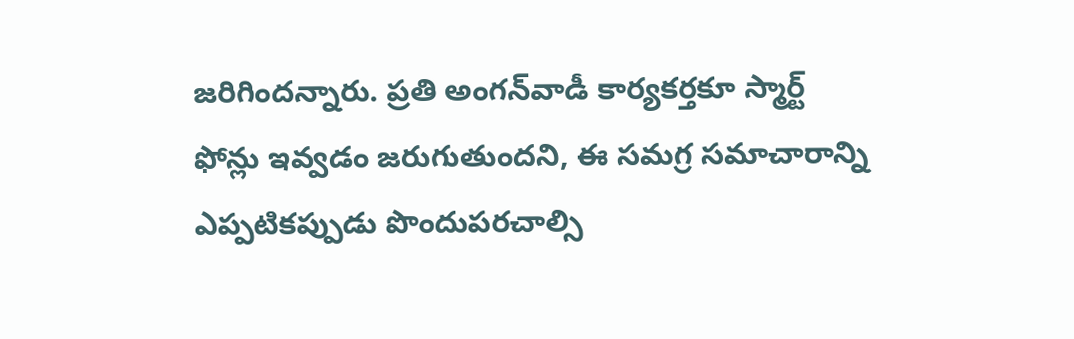జరిగిందన్నారు. ప్రతి అంగన్‌వాడీ కార్యకర్తకూ స్మార్ట్‌ ఫోన్లు ఇవ్వడం జరుగుతుందని, ఈ సమగ్ర సమాచారాన్ని ఎప్పటికప్పుడు పొందుపరచాల్సి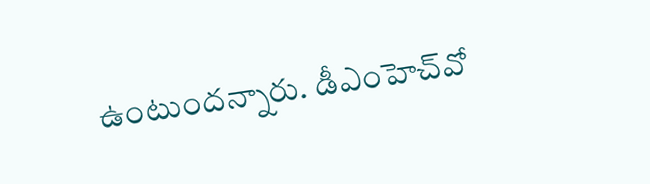ఉంటుందన్నారు. డీఎంహెచ్‌వో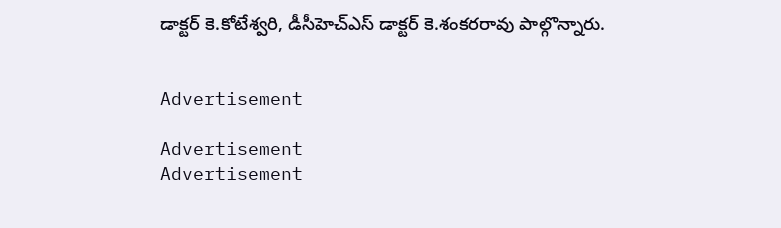డాక్టర్‌ కె.కోటేశ్వరి, డీసీహెచ్‌ఎస్‌ డాక్టర్‌ కె.శంకరరావు పాల్గొన్నారు.


Advertisement

Advertisement
Advertisement